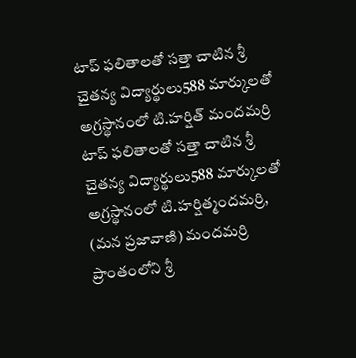టాప్ ఫలితాలతో సత్తా చాటిన శ్రీ చైతన్య విద్యార్థులు588 మార్కులతో అగ్రస్థానంలో టి.హర్షిత్ మందమర్రి
టాప్ ఫలితాలతో సత్తా చాటిన శ్రీ చైతన్య విద్యార్థులు588 మార్కులతో అగ్రస్థానంలో టి.హర్షిత్మందమర్రి, (మన ప్రజావాణి) మందమర్రి ప్రాంతంలోని శ్రీ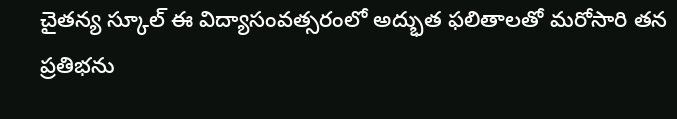చైతన్య స్కూల్ ఈ విద్యాసంవత్సరంలో అద్భుత ఫలితాలతో మరోసారి తన ప్రతిభను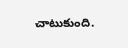చాటుకుంది.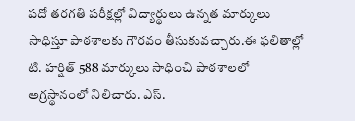పదో తరగతి పరీక్షల్లో విద్యార్థులు ఉన్నత మార్కులు సాధిస్తూ పాఠశాలకు గౌరవం తీసుకువచ్చారు.ఈ ఫలితాల్లో టి. హర్షిత్ 588 మార్కులు సాధించి పాఠశాలలో అగ్రస్థానంలో నిలిచారు. ఎస్.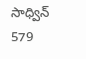సాధ్విన్ 579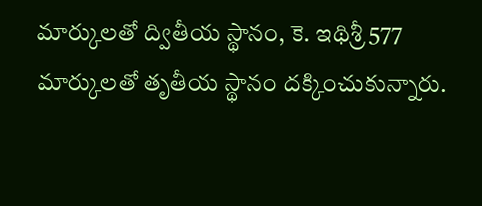మార్కులతో ద్వితీయ స్థానం, కె. ఇథిశ్రీ 577 మార్కులతో తృతీయ స్థానం దక్కించుకున్నారు.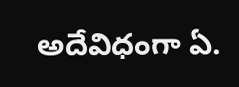అదేవిధంగా ఏ.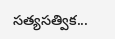సత్యసత్విక...